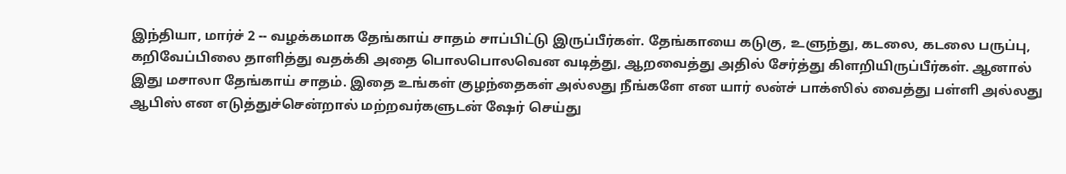இந்தியா, மார்ச் 2 -- வழக்கமாக தேங்காய் சாதம் சாப்பிட்டு இருப்பீர்கள். தேங்காயை கடுகு, உளுந்து, கடலை, கடலை பருப்பு, கறிவேப்பிலை தாளித்து வதக்கி அதை பொலபொலவென வடித்து, ஆறவைத்து அதில் சேர்த்து கிளறியிருப்பீர்கள். ஆனால் இது மசாலா தேங்காய் சாதம். இதை உங்கள் குழந்தைகள் அல்லது நீங்களே என யார் லன்ச் பாக்ஸில் வைத்து பள்ளி அல்லது ஆபிஸ் என எடுத்துச்சென்றால் மற்றவர்களுடன் ஷேர் செய்து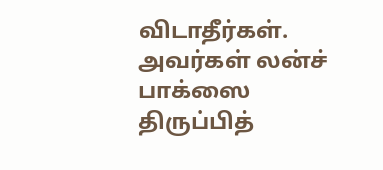விடாதீர்கள். அவர்கள் லன்ச் பாக்ஸை திருப்பித்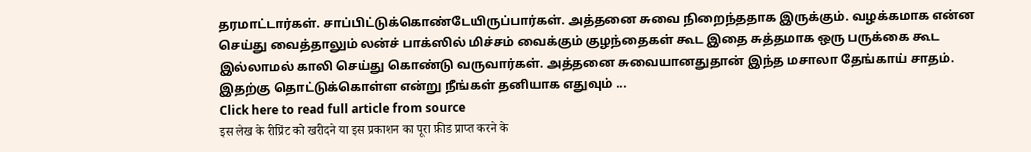தரமாட்டார்கள். சாப்பிட்டுக்கொண்டேயிருப்பார்கள். அத்தனை சுவை நிறைந்ததாக இருக்கும். வழக்கமாக என்ன செய்து வைத்தாலும் லன்ச் பாக்ஸில் மிச்சம் வைக்கும் குழந்தைகள் கூட இதை சுத்தமாக ஒரு பருக்கை கூட இல்லாமல் காலி செய்து கொண்டு வருவார்கள். அத்தனை சுவையானதுதான் இந்த மசாலா தேங்காய் சாதம். இதற்கு தொட்டுக்கொள்ள என்று நீங்கள் தனியாக எதுவும் ...
Click here to read full article from source
इस लेख के रीप्रिंट को खरीदने या इस प्रकाशन का पूरा फ़ीड प्राप्त करने के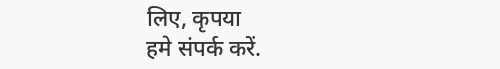लिए, कृपया
हमे संपर्क करें.